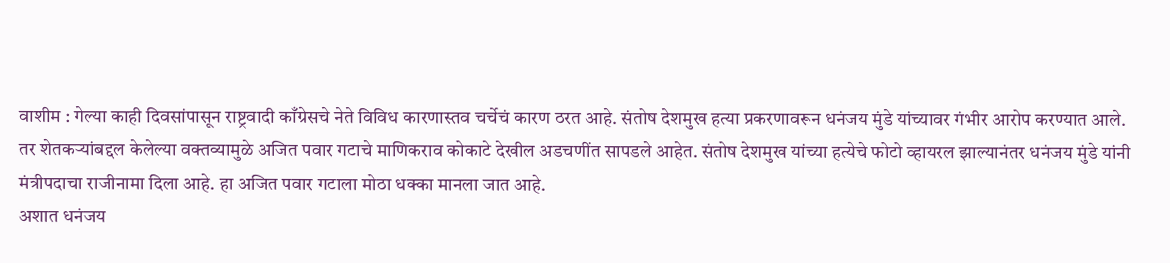वाशीम : गेल्या काही दिवसांपासून राष्ट्रवादी काँग्रेसचे नेते विविध कारणास्तव चर्चेचं कारण ठरत आहे. संतोष देशमुख हत्या प्रकरणावरून धनंजय मुंडे यांच्यावर गंभीर आरोप करण्यात आले.
तर शेतकऱ्यांबद्दल केलेल्या वक्तव्यामुळे अजित पवार गटाचे माणिकराव कोकाटे देखील अडचणींत सापडले आहेत. संतोष देशमुख यांच्या हत्येचे फोटो व्हायरल झाल्यानंतर धनंजय मुंडे यांनी मंत्रीपदाचा राजीनामा दिला आहे. हा अजित पवार गटाला मोठा धक्का मानला जात आहे.
अशात धनंजय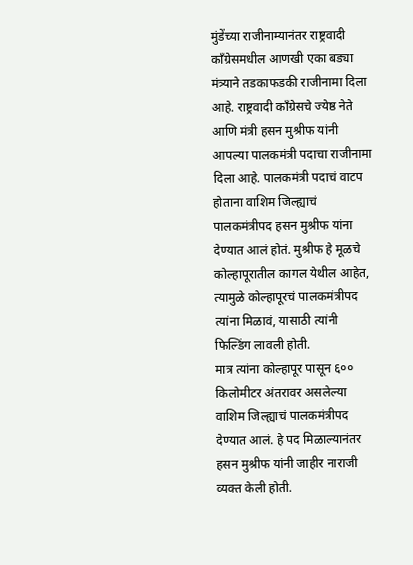मुंडेंच्या राजीनाम्यानंतर राष्ट्रवादी काँग्रेसमधील आणखी एका बड्या मंत्र्याने तडकाफडकी राजीनामा दिला आहे. राष्ट्रवादी काँग्रेसचे ज्येष्ठ नेते आणि मंत्री हसन मुश्रीफ यांनी आपल्या पालकमंत्री पदाचा राजीनामा दिला आहे. पालकमंत्री पदाचं वाटप होताना वाशिम जिल्ह्याचं पालकमंत्रीपद हसन मुश्रीफ यांना देण्यात आलं होतं. मुश्रीफ हे मूळचे कोल्हापूरातील कागल येथील आहेत, त्यामुळे कोल्हापूरचं पालकमंत्रीपद त्यांना मिळावं, यासाठी त्यांनी फिल्डिंग लावली होती.
मात्र त्यांना कोल्हापूर पासून ६०० किलोमीटर अंतरावर असलेल्या वाशिम जिल्ह्याचं पालकमंत्रीपद देण्यात आलं. हे पद मिळाल्यानंतर हसन मुश्रीफ यांनी जाहीर नाराजी व्यक्त केली होती.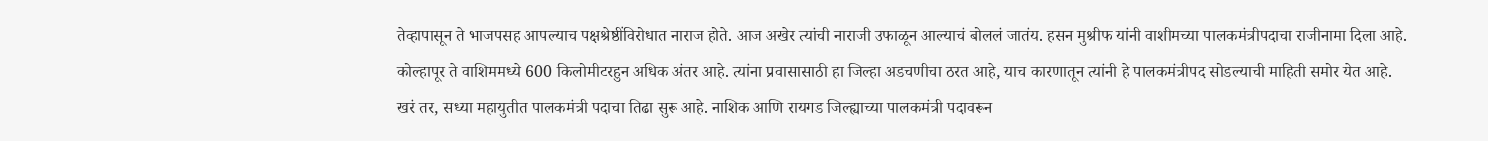तेव्हापासून ते भाजपसह आपल्याच पक्षश्रेष्ठींविरोधात नाराज होते. आज अखेर त्यांची नाराजी उफाळून आल्याचं बोललं जातंय. हसन मुश्रीफ यांनी वाशीमच्या पालकमंत्रीपदाचा राजीनामा दिला आहे. कोल्हापूर ते वाशिममध्ये 600 किलोमीटरहुन अधिक अंतर आहे. त्यांना प्रवासासाठी हा जिल्हा अडचणीचा ठरत आहे, याच कारणातून त्यांनी हे पालकमंत्रीपद सोडल्याची माहिती समोर येत आहे.
खरं तर, सध्या महायुतीत पालकमंत्री पदाचा तिढा सुरू आहे. नाशिक आणि रायगड जिल्ह्याच्या पालकमंत्री पदावरून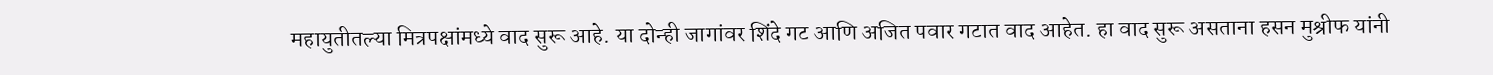महायुतीतल्या मित्रपक्षांमध्ये वाद सुरू आहे. या दोन्ही जागांवर शिंदे गट आणि अजित पवार गटात वाद आहेत. हा वाद सुरू असताना हसन मुश्रीफ यांनी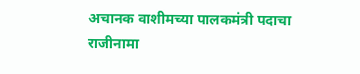अचानक वाशीमच्या पालकमंत्री पदाचा राजीनामा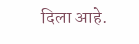दिला आहे.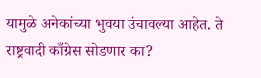यामुळे अनेकांच्या भुवया उंचावल्या आहेत. ते राष्ट्रवादी काँग्रेस सोडणार का?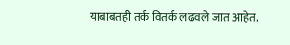याबाबतही तर्क वितर्क लढवले जात आहेत.